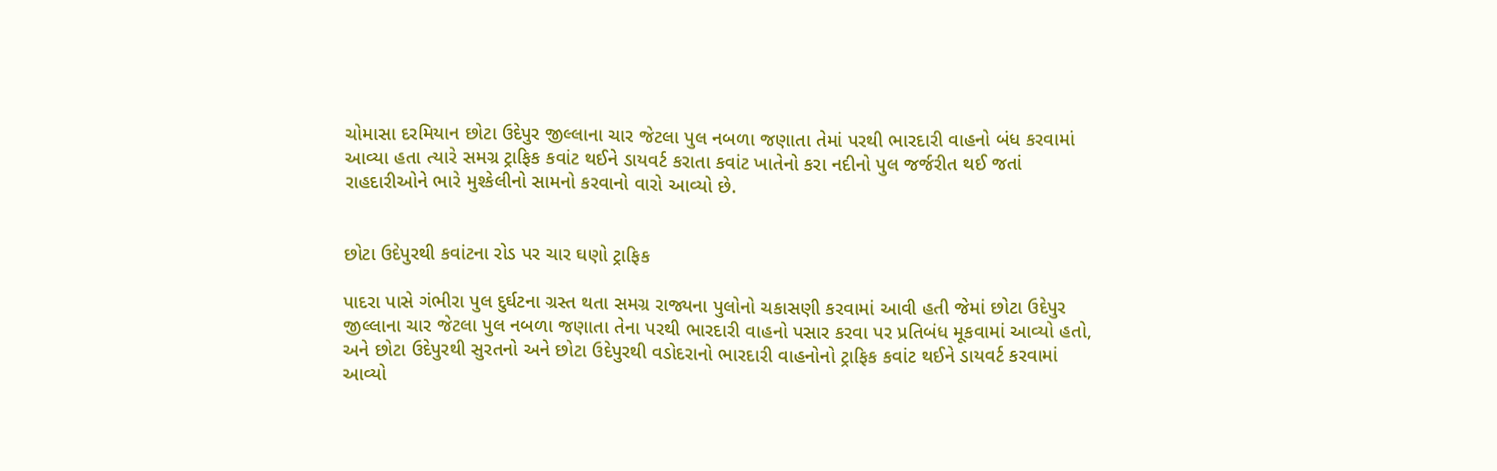ચોમાસા દરમિયાન છોટા ઉદેપુર જીલ્લાના ચાર જેટલા પુલ નબળા જણાતા તેમાં પરથી ભારદારી વાહનો બંધ કરવામાં આવ્યા હતા ત્યારે સમગ્ર ટ્રાફિક કવાંટ થઈને ડાયવર્ટ કરાતા કવાંટ ખાતેનો કરા નદીનો પુલ જર્જરીત થઈ જતાં રાહદારીઓને ભારે મુશ્કેલીનો સામનો કરવાનો વારો આવ્યો છે.


છોટા ઉદેપુરથી કવાંટના રોડ પર ચાર ઘણો ટ્રાફિક

પાદરા પાસે ગંભીરા પુલ દુર્ઘટના ગ્રસ્ત થતા સમગ્ર રાજ્યના પુલોનો ચકાસણી કરવામાં આવી હતી જેમાં છોટા ઉદેપુર જીલ્લાના ચાર જેટલા પુલ નબળા જણાતા તેના પરથી ભારદારી વાહનો પસાર કરવા પર પ્રતિબંધ મૂકવામાં આવ્યો હતો, અને છોટા ઉદેપુરથી સુરતનો અને છોટા ઉદેપુરથી વડોદરાનો ભારદારી વાહનોનો ટ્રાફિક કવાંટ થઈને ડાયવર્ટ કરવામાં આવ્યો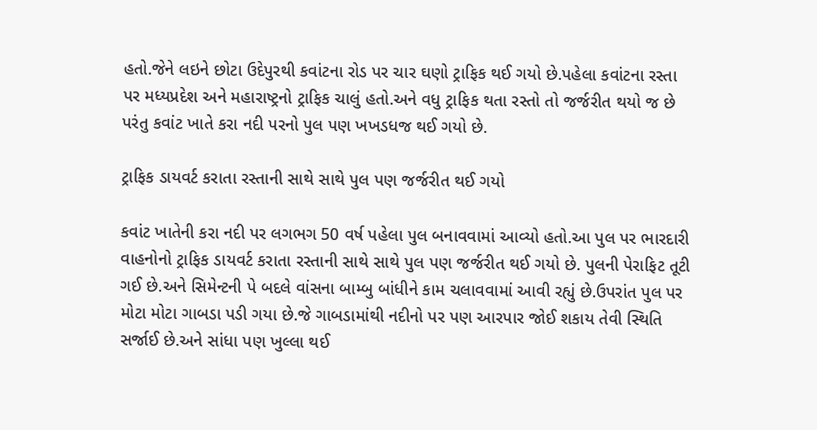હતો.જેને લઇને છોટા ઉદેપુરથી કવાંટના રોડ પર ચાર ઘણો ટ્રાફિક થઈ ગયો છે.પહેલા કવાંટના રસ્તા પર મધ્યપ્રદેશ અને મહારાષ્ટ્રનો ટ્રાફિક ચાલું હતો.અને વધુ ટ્રાફિક થતા રસ્તો તો જર્જરીત થયો જ છે પરંતુ કવાંટ ખાતે કરા નદી પરનો પુલ પણ ખખડધજ થઈ ગયો છે.

ટ્રાફિક ડાયવર્ટ કરાતા રસ્તાની સાથે સાથે પુલ પણ જર્જરીત થઈ ગયો

કવાંટ ખાતેની કરા નદી પર લગભગ 50 વર્ષ પહેલા પુલ બનાવવામાં આવ્યો હતો.આ પુલ પર ભારદારી વાહનોનો ટ્રાફિક ડાયવર્ટ કરાતા રસ્તાની સાથે સાથે પુલ પણ જર્જરીત થઈ ગયો છે. પુલની પેરાફિટ તૂટી ગઈ છે.અને સિમેન્ટની પે બદલે વાંસના બામ્બુ બાંધીને કામ ચલાવવામાં આવી રહ્યું છે.ઉપરાંત પુલ પર મોટા મોટા ગાબડા પડી ગયા છે.જે ગાબડામાંથી નદીનો પર પણ આરપાર જોઈ શકાય તેવી સ્થિતિ સર્જાઈ છે.અને સાંધા પણ ખુલ્લા થઈ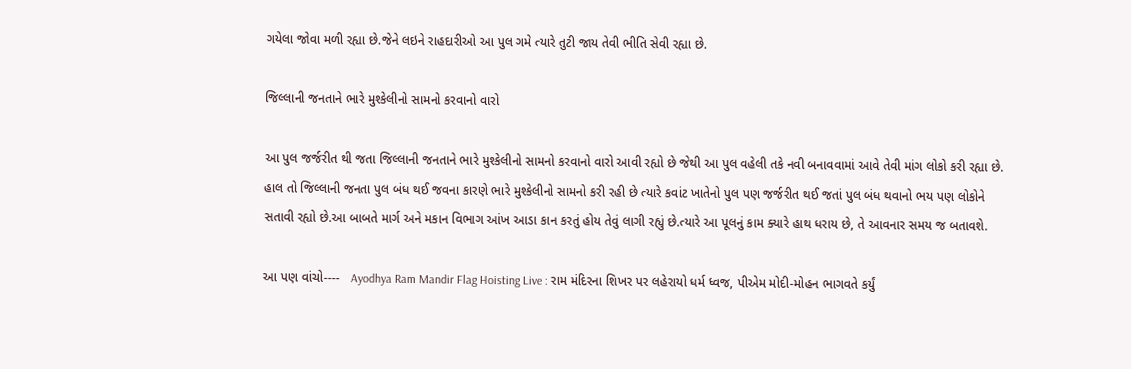ગયેલા જોવા મળી રહ્યા છે.જેને લઇને રાહદારીઓ આ પુલ ગમે ત્યારે તુટી જાય તેવી ભીતિ સેવી રહ્યા છે.

જિલ્લાની જનતાને ભારે મુશ્કેલીનો સામનો કરવાનો વારો

આ પુલ જર્જરીત થી જતા જિલ્લાની જનતાને ભારે મુશ્કેલીનો સામનો કરવાનો વારો આવી રહ્યો છે જેથી આ પુલ વહેલી તકે નવી બનાવવામાં આવે તેવી માંગ લોકો કરી રહ્યા છે. હાલ તો જિલ્લાની જનતા પુલ બંધ થઈ જવના કારણે ભારે મુશ્કેલીનો સામનો કરી રહી છે ત્યારે કવાંટ ખાતેનો પુલ પણ જર્જરીત થઈ જતાં પુલ બંધ થવાનો ભય પણ લોકોને સતાવી રહ્યો છે.આ બાબતે માર્ગ અને મકાન વિભાગ આંખ આડા કાન કરતું હોય તેવું લાગી રહ્યું છે.ત્યારે આ પૂલનું કામ ક્યારે હાથ ધરાય છે, તે આવનાર સમય જ બતાવશે.

આ પણ વાંચો----   Ayodhya Ram Mandir Flag Hoisting Live : રામ મંદિરના શિખર પર લહેરાયો ધર્મ ધ્વજ, પીએમ મોદી-મોહન ભાગવતે કર્યું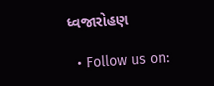ધ્વજારોહણ

  • Follow us on: